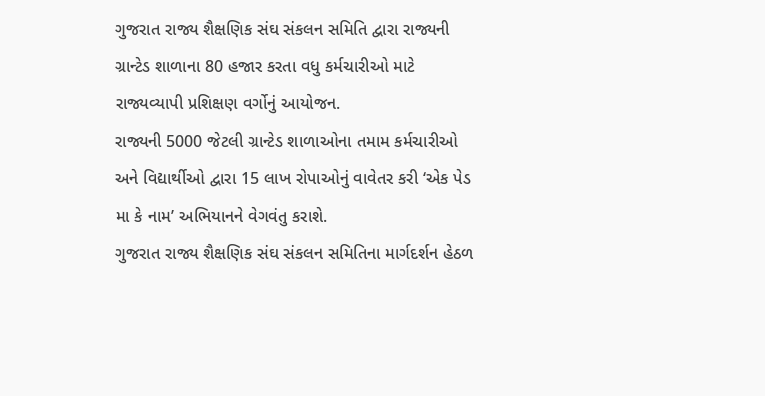ગુજરાત રાજ્ય શૈક્ષણિક સંઘ સંકલન સમિતિ દ્વારા રાજ્યની ગ્રાન્ટેડ શાળાના 80 હજાર કરતા વધુ કર્મચારીઓ માટે રાજ્યવ્યાપી પ્રશિક્ષણ વર્ગોનું આયોજન.
રાજ્યની 5000 જેટલી ગ્રાન્ટેડ શાળાઓના તમામ કર્મચારીઓ અને વિદ્યાર્થીઓ દ્વારા 15 લાખ રોપાઓનું વાવેતર કરી ‘એક પેડ મા કે નામ’ અભિયાનને વેગવંતુ કરાશે.
ગુજરાત રાજ્ય શૈક્ષણિક સંઘ સંકલન સમિતિના માર્ગદર્શન હેઠળ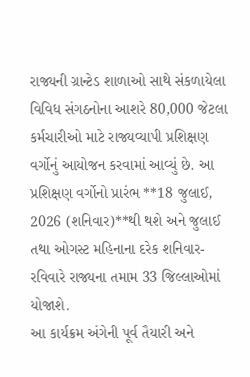રાજ્યની ગ્રાન્ટેડ શાળાઓ સાથે સંકળાયેલા વિવિધ સંગઠનોના આશરે 80,000 જેટલા કર્મચારીઓ માટે રાજ્યવ્યાપી પ્રશિક્ષણ વર્ગોનું આયોજન કરવામાં આવ્યું છે. આ પ્રશિક્ષણ વર્ગોનો પ્રારંભ **18 જુલાઈ, 2026 (શનિવાર)**થી થશે અને જુલાઈ તથા ઓગસ્ટ મહિનાના દરેક શનિવાર-રવિવારે રાજ્યના તમામ 33 જિલ્લાઓમાં યોજાશે.
આ કાર્યક્રમ અંગેની પૂર્વ તૈયારી અને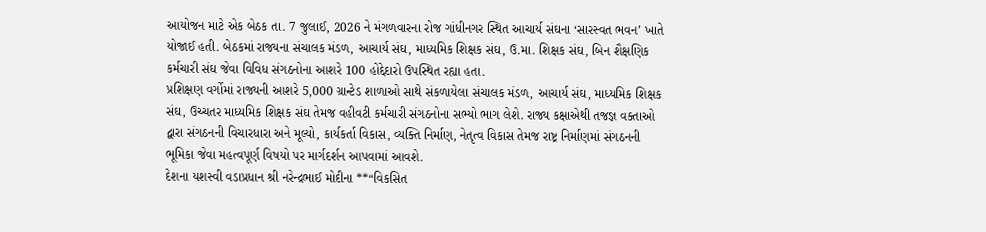આયોજન માટે એક બેઠક તા. 7 જુલાઈ, 2026 ને મંગળવારના રોજ ગાંધીનગર સ્થિત આચાર્ય સંઘના ‘સારસ્વત ભવન’ ખાતે યોજાઈ હતી. બેઠકમાં રાજ્યના સંચાલક મંડળ, આચાર્ય સંઘ, માધ્યમિક શિક્ષક સંઘ, ઉ.મા. શિક્ષક સંઘ, બિન શૈક્ષણિક કર્મચારી સંઘ જેવા વિવિધ સંગઠનોના આશરે 100 હોદ્દેદારો ઉપસ્થિત રહ્યા હતા.
પ્રશિક્ષણ વર્ગોમાં રાજ્યની આશરે 5,000 ગ્રાન્ટેડ શાળાઓ સાથે સંકળાયેલા સંચાલક મંડળ, આચાર્ય સંઘ, માધ્યમિક શિક્ષક સંઘ, ઉચ્ચતર માધ્યમિક શિક્ષક સંઘ તેમજ વહીવટી કર્મચારી સંગઠનોના સભ્યો ભાગ લેશે. રાજ્ય કક્ષાએથી તજજ્ઞ વક્તાઓ દ્વારા સંગઠનની વિચારધારા અને મૂલ્યો, કાર્યકર્તા વિકાસ, વ્યક્તિ નિર્માણ, નેતૃત્વ વિકાસ તેમજ રાષ્ટ્ર નિર્માણમાં સંગઠનની ભૂમિકા જેવા મહત્વપૂર્ણ વિષયો પર માર્ગદર્શન આપવામાં આવશે.
દેશના યશસ્વી વડાપ્રધાન શ્રી નરેન્દ્રભાઈ મોદીના **“વિકસિત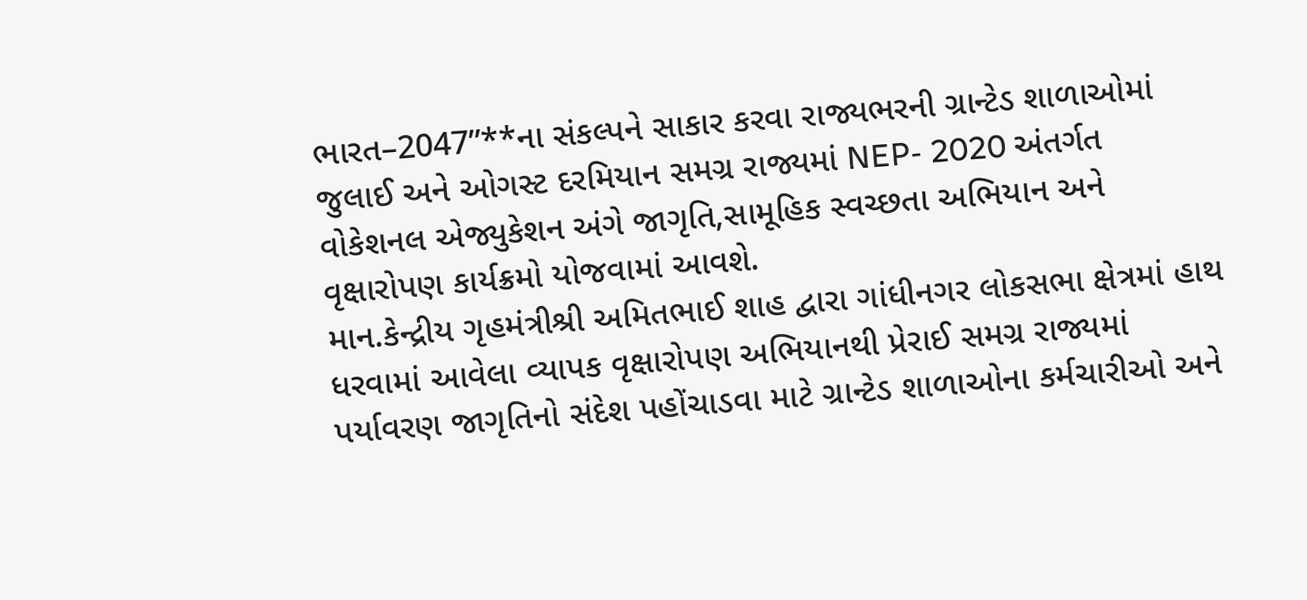ભારત–2047”**ના સંકલ્પને સાકાર કરવા રાજ્યભરની ગ્રાન્ટેડ શાળાઓમાં જુલાઈ અને ઓગસ્ટ દરમિયાન સમગ્ર રાજ્યમાં NEP- 2020 અંતર્ગત વોકેશનલ એજ્યુકેશન અંગે જાગૃતિ,સામૂહિક સ્વચ્છતા અભિયાન અને વૃક્ષારોપણ કાર્યક્રમો યોજવામાં આવશે.
માન.કેન્દ્રીય ગૃહમંત્રીશ્રી અમિતભાઈ શાહ દ્વારા ગાંધીનગર લોકસભા ક્ષેત્રમાં હાથ ધરવામાં આવેલા વ્યાપક વૃક્ષારોપણ અભિયાનથી પ્રેરાઈ સમગ્ર રાજ્યમાં પર્યાવરણ જાગૃતિનો સંદેશ પહોંચાડવા માટે ગ્રાન્ટેડ શાળાઓના કર્મચારીઓ અને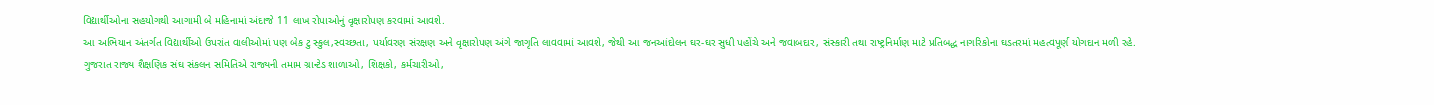વિદ્યાર્થીઓના સહયોગથી આગામી બે મહિનામાં અંદાજે 11 લાખ રોપાઓનું વૃક્ષારોપણ કરવામાં આવશે.
આ અભિયાન અંતર્ગત વિદ્યાર્થીઓ ઉપરાંત વાલીઓમાં પણ બેક ટુ સ્કુલ,સ્વચ્છતા, પર્યાવરણ સંરક્ષણ અને વૃક્ષારોપણ અંગે જાગૃતિ લાવવામાં આવશે, જેથી આ જનઆંદોલન ઘર-ઘર સુધી પહોંચે અને જવાબદાર, સંસ્કારી તથા રાષ્ટ્રનિર્માણ માટે પ્રતિબદ્ધ નાગરિકોના ઘડતરમાં મહત્વપૂર્ણ યોગદાન મળી રહે.
ગુજરાત રાજ્ય શૈક્ષણિક સંઘ સંકલન સમિતિએ રાજ્યની તમામ ગ્રાન્ટેડ શાળાઓ, શિક્ષકો, કર્મચારીઓ,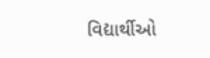વિદ્યાર્થીઓ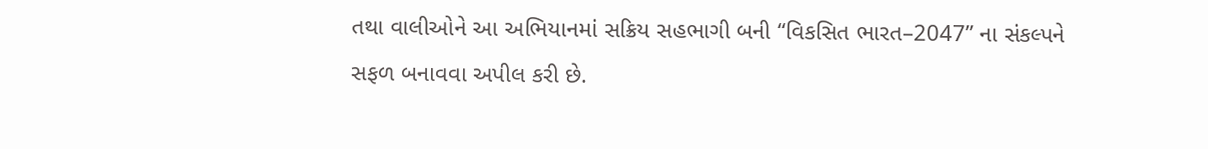તથા વાલીઓને આ અભિયાનમાં સક્રિય સહભાગી બની “વિકસિત ભારત–2047” ના સંકલ્પને સફળ બનાવવા અપીલ કરી છે.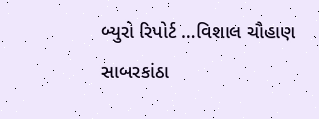બ્યુરો રિપોર્ટ …વિશાલ ચૌહાણ સાબરકાંઠા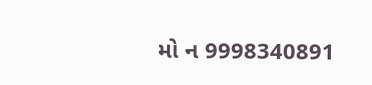મો ન 9998340891